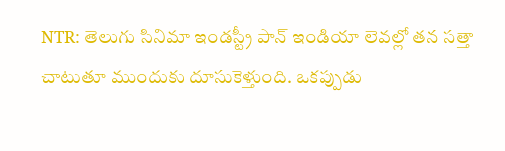NTR: తెలుగు సినిమా ఇండస్ట్రీ పాన్ ఇండియా లెవల్లో తన సత్తా చాటుతూ ముందుకు దూసుకెళ్తుంది. ఒకప్పుడు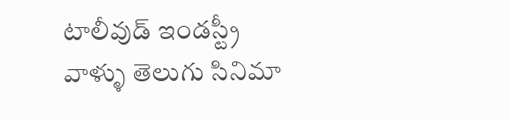టాలీవుడ్ ఇండస్ట్రీ వాళ్ళు తెలుగు సినిమా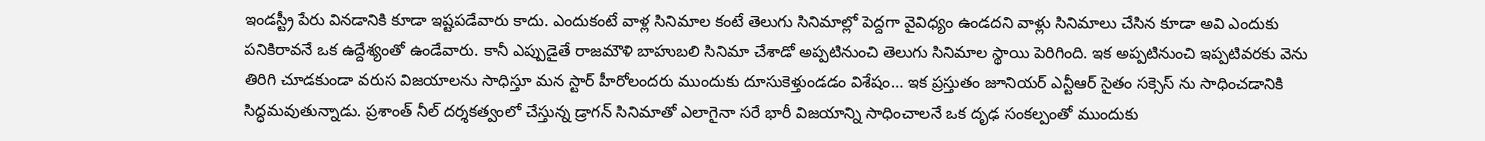ఇండస్ట్రీ పేరు వినడానికి కూడా ఇష్టపడేవారు కాదు. ఎందుకంటే వాళ్ల సినిమాల కంటే తెలుగు సినిమాల్లో పెద్దగా వైవిధ్యం ఉండదని వాళ్లు సినిమాలు చేసిన కూడా అవి ఎందుకు పనికిరావనే ఒక ఉద్దేశ్యంతో ఉండేవారు. కానీ ఎప్పుడైతే రాజమౌళి బాహుబలి సినిమా చేశాడో అప్పటినుంచి తెలుగు సినిమాల స్థాయి పెరిగింది. ఇక అప్పటినుంచి ఇప్పటివరకు వెను తిరిగి చూడకుండా వరుస విజయాలను సాధిస్తూ మన స్టార్ హీరోలందరు ముందుకు దూసుకెళ్తుండడం విశేషం… ఇక ప్రస్తుతం జూనియర్ ఎన్టీఆర్ సైతం సక్సెస్ ను సాధించడానికి సిద్ధమవుతున్నాడు. ప్రశాంత్ నీల్ దర్శకత్వంలో చేస్తున్న డ్రాగన్ సినిమాతో ఎలాగైనా సరే భారీ విజయాన్ని సాధించాలనే ఒక దృఢ సంకల్పంతో ముందుకు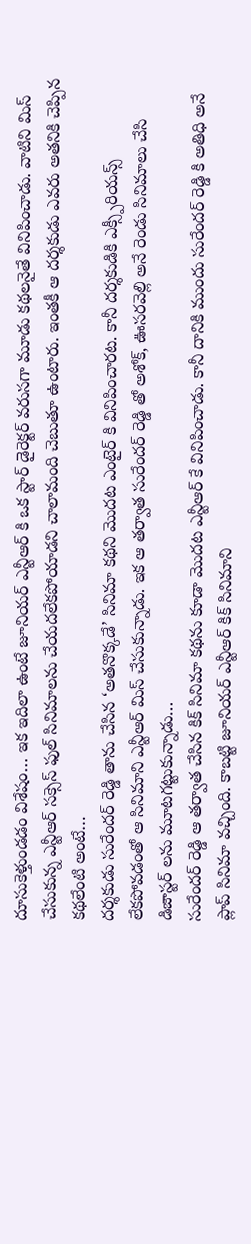దూసుకెళ్తుండడం విశేషం… ఇక ఇదిలా ఉంటే జూనియర్ ఎన్టీఆర్ కి ఒక స్టార్ డైరెక్టర్ వరుసగా మూడు కథలనైతే వినిపించాడు. వాటిని మిస్ చేసుకున్న ఎన్టీఆర్ సక్సెస్ ఫుల్ సినిమాలను చేయదలేకపోయాడని చాలామంది చెబుతూ ఉంటారు. ఇంతకీ ఆ దర్శకుడు ఎవరు అతనికి చెప్పిన కథలేంటి అంటే…
దర్శకుడు సురేందర్ రెడ్డి తాను చేసిన ‘అతనొక్కడే’ సినిమా కథని మొదట ఎంటైర్ కి వినిపించారట. కానీ దర్శకుడికి ఎక్స్పీరియన్స్ లేకపోవడంతో ఆ సినిమాని ఎన్టీఆర్ మిస్ చేసుకున్నాడు. ఇక ఆ తర్వాత సురేందర్ రెడ్డి తో అశోక్, ఊసరవెల్లి అనే రెండు సినిమాలు చేసి డిజాస్టర్ లను మూటగట్టుకున్నాడు…
సురేందర్ రెడ్డి ఆ తర్వాత చేసిన కిక్ సినిమా కథను కూడా మొదట ఎన్టీఆర్ కే వినిపించాడు. కానీ దానికి ముందు సురేందర్ రెడ్డి కి అతిధి అనే ప్లాప్ సినిమా వచ్చింది. కాబట్టి జూనియర్ ఎన్టీఆర్ కిక్ సినిమాని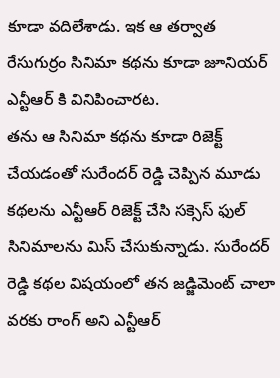కూడా వదిలేశాడు. ఇక ఆ తర్వాత రేసుగుర్రం సినిమా కథను కూడా జూనియర్ ఎన్టీఆర్ కి వినిపించారట.
తను ఆ సినిమా కథను కూడా రిజెక్ట్ చేయడంతో సురేందర్ రెడ్డి చెప్పిన మూడు కథలను ఎన్టీఆర్ రిజెక్ట్ చేసి సక్సెస్ ఫుల్ సినిమాలను మిస్ చేసుకున్నాడు. సురేందర్ రెడ్డి కథల విషయంలో తన జడ్జిమెంట్ చాలా వరకు రాంగ్ అని ఎన్టీఆర్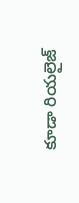కూడా రియలైజ్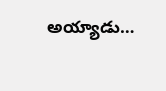అయ్యాడు…